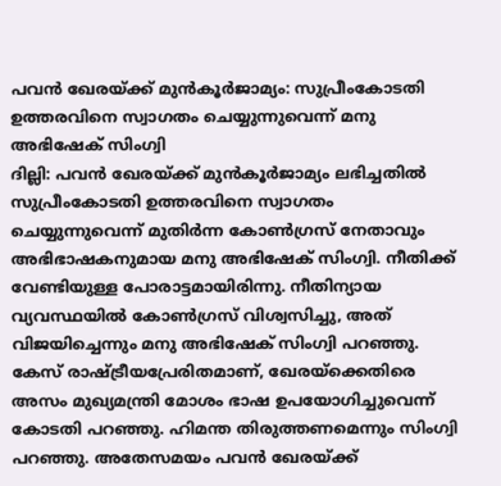പവൻ ഖേരയ്ക്ക് മുൻകൂർജാമ്യം: സുപ്രീംകോടതി ഉത്തരവിനെ സ്വാഗതം ചെയ്യുന്നുവെന്ന് മനു അഭിഷേക് സിംഗ്വി
ദില്ലി: പവൻ ഖേരയ്ക്ക് മുൻകൂർജാമ്യം ലഭിച്ചതിൽ സുപ്രീംകോടതി ഉത്തരവിനെ സ്വാഗതം ചെയ്യുന്നുവെന്ന് മുതിർന്ന കോൺഗ്രസ് നേതാവും അഭിഭാഷകനുമായ മനു അഭിഷേക് സിംഗ്വി. നീതിക്ക് വേണ്ടിയുള്ള പോരാട്ടമായിരിന്നു. നീതിന്യായ വ്യവസ്ഥയിൽ കോൺഗ്രസ് വിശ്വസിച്ചു, അത് വിജയിച്ചെന്നും മനു അഭിഷേക് സിംഗ്വി പറഞ്ഞു. കേസ് രാഷ്ട്രീയപ്രേരിതമാണ്, ഖേരയ്ക്കെതിരെ അസം മുഖ്യമന്ത്രി മോശം ഭാഷ ഉപയോഗിച്ചുവെന്ന് കോടതി പറഞ്ഞു. ഹിമന്ത തിരുത്തണമെന്നും സിംഗ്വി പറഞ്ഞു. അതേസമയം പവൻ ഖേരയ്ക്ക്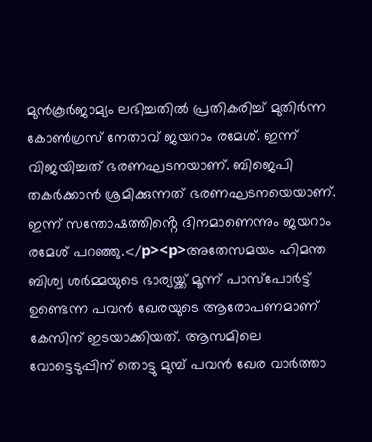മുൻകൂർജാമ്യം ലഭിച്ചതിൽ പ്രതികരിച്ച് മുതിർന്ന കോൺഗ്രസ് നേതാവ് ജയറാം രമേശ്. ഇന്ന് വിജയിച്ചത് ഭരണഘടനയാണ്. ബിജെപി തകർക്കാൻ ശ്രമിക്കുന്നത് ഭരണഘടനയെയാണ്. ഇന്ന് സന്തോഷത്തിൻ്റെ ദിനമാണെന്നും ജയറാം രമേശ് പറഞ്ഞു.</p><p>അതേസമയം ഹിമന്ത ബിശ്വ ശർമ്മയുടെ ഭാര്യയ്ക്ക് മൂന്ന് പാസ്പോർട്ട് ഉണ്ടെന്ന പവൻ ഖേരയുടെ ആരോപണമാണ് കേസിന് ഇടയാക്കിയത്. ആസമിലെ വോട്ടെടുപ്പിന് തൊട്ടു മുമ്പ് പവൻ ഖേര വാർത്താ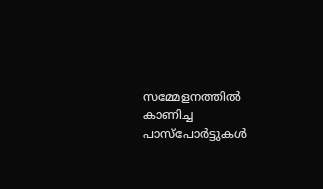സമ്മേളനത്തിൽ കാണിച്ച പാസ്പോർട്ടുകൾ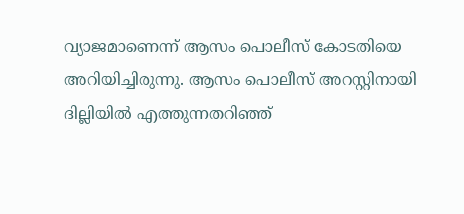വ്യാജമാണെന്ന് ആസം പൊലീസ് കോടതിയെ അറിയിച്ചിരുന്നു. ആസം പൊലീസ് അറസ്റ്റിനായി ദില്ലിയിൽ എത്തുന്നതറിഞ്ഞ്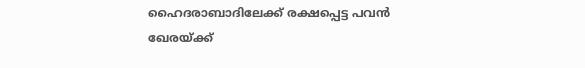ഹൈദരാബാദിലേക്ക് രക്ഷപ്പെട്ട പവൻ ഖേരയ്ക്ക്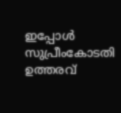ഇപ്പോൾ സുപ്രീംകോടതി ഉത്തരവ്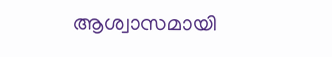ആശ്വാസമായി